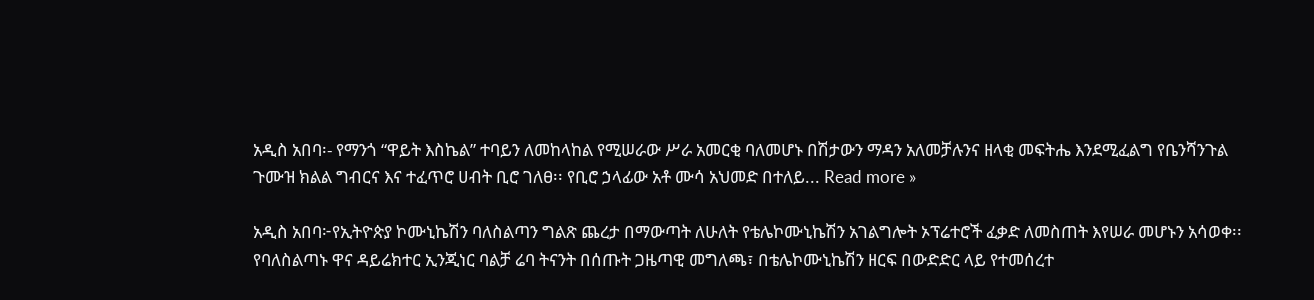አዲስ አበባ፡- የማንጎ “ዋይት እስኬል” ተባይን ለመከላከል የሚሠራው ሥራ አመርቂ ባለመሆኑ በሽታውን ማዳን አለመቻሉንና ዘላቂ መፍትሔ እንደሚፈልግ የቤንሻንጉል ጉሙዝ ክልል ግብርና እና ተፈጥሮ ሀብት ቢሮ ገለፀ፡፡ የቢሮ ኃላፊው አቶ ሙሳ አህመድ በተለይ... Read more »

አዲስ አበባ፦የኢትዮጵያ ኮሙኒኬሽን ባለስልጣን ግልጽ ጨረታ በማውጣት ለሁለት የቴሌኮሙኒኬሽን አገልግሎት ኦፕሬተሮች ፈቃድ ለመስጠት እየሠራ መሆኑን አሳወቀ፡፡ የባለስልጣኑ ዋና ዳይሬክተር ኢንጂነር ባልቻ ሬባ ትናንት በሰጡት ጋዜጣዊ መግለጫ፣ በቴሌኮሙኒኬሽን ዘርፍ በውድድር ላይ የተመሰረተ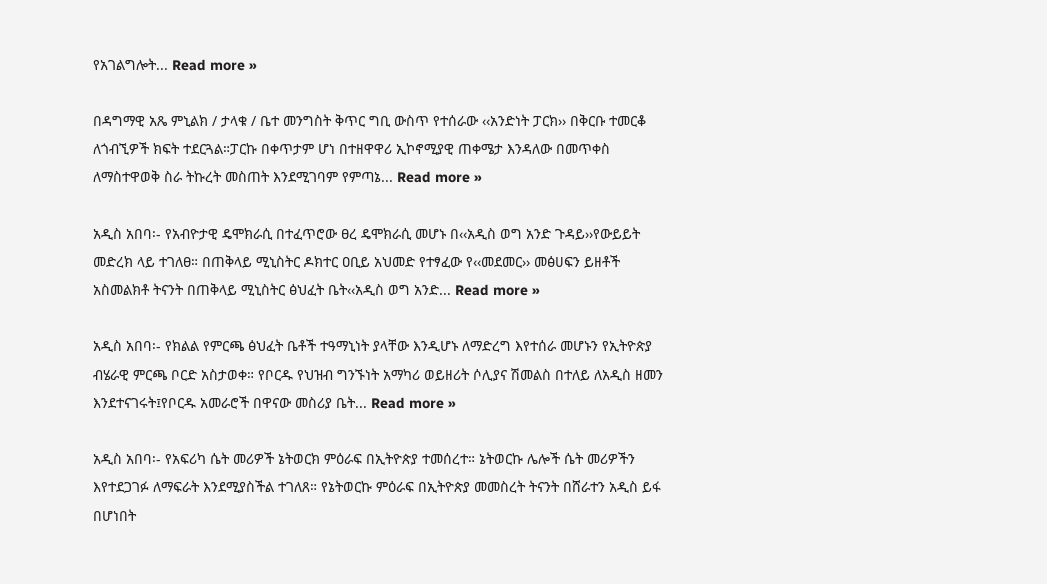የአገልግሎት... Read more »

በዳግማዊ አጼ ምኒልክ / ታላቁ / ቤተ መንግስት ቅጥር ግቢ ውስጥ የተሰራው ‹‹አንድነት ፓርክ›› በቅርቡ ተመርቆ ለጎብኚዎች ክፍት ተደርጓል።ፓርኩ በቀጥታም ሆነ በተዘዋዋሪ ኢኮኖሚያዊ ጠቀሜታ እንዳለው በመጥቀስ ለማስተዋወቅ ስራ ትኩረት መስጠት እንደሚገባም የምጣኔ... Read more »

አዲስ አበባ፡- የአብዮታዊ ዴሞክራሲ በተፈጥሮው ፀረ ዴሞክራሲ መሆኑ በ‹‹አዲስ ወግ አንድ ጉዳይ››የውይይት መድረክ ላይ ተገለፀ። በጠቅላይ ሚኒስትር ዶክተር ዐቢይ አህመድ የተፃፈው የ‹‹መደመር›› መፅሀፍን ይዘቶች አስመልክቶ ትናንት በጠቅላይ ሚኒስትር ፅህፈት ቤት‹‹አዲስ ወግ አንድ... Read more »

አዲስ አበባ፡- የክልል የምርጫ ፅህፈት ቤቶች ተዓማኒነት ያላቸው እንዲሆኑ ለማድረግ እየተሰራ መሆኑን የኢትዮጵያ ብሄራዊ ምርጫ ቦርድ አስታወቀ። የቦርዱ የህዝብ ግንኙነት አማካሪ ወይዘሪት ሶሊያና ሽመልስ በተለይ ለአዲስ ዘመን እንደተናገሩት፤የቦርዱ አመራሮች በዋናው መስሪያ ቤት... Read more »

አዲስ አበባ፡- የአፍሪካ ሴት መሪዎች ኔትወርክ ምዕራፍ በኢትዮጵያ ተመሰረተ። ኔትወርኩ ሌሎች ሴት መሪዎችን እየተደጋገፉ ለማፍራት እንደሚያስችል ተገለጸ። የኔትወርኩ ምዕራፍ በኢትዮጵያ መመስረት ትናንት በሸራተን አዲስ ይፋ በሆነበት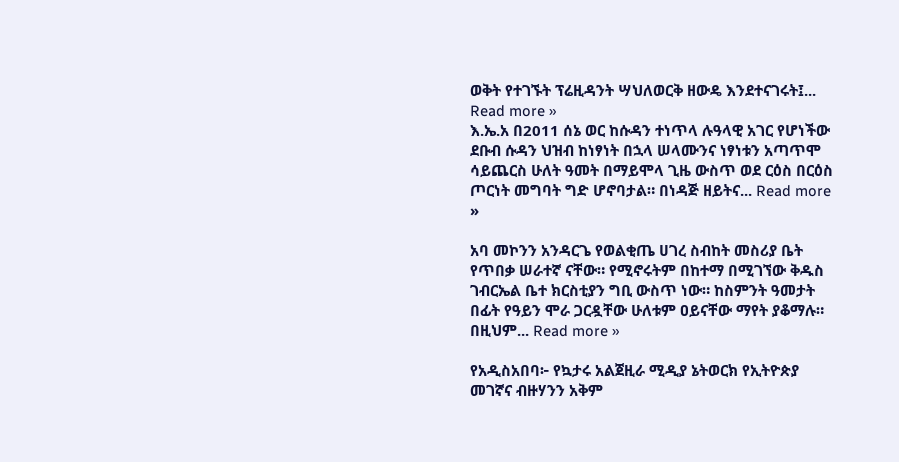ወቅት የተገኙት ፕሬዚዳንት ሣህለወርቅ ዘውዴ እንደተናገሩት፤... Read more »
እ.ኤ.አ በ2011 ሰኔ ወር ከሱዳን ተነጥላ ሉዓላዊ አገር የሆነችው ደቡብ ሱዳን ህዝብ ከነፃነት በኋላ ሠላሙንና ነፃነቱን አጣጥሞ ሳይጨርስ ሁለት ዓመት በማይሞላ ጊዜ ውስጥ ወደ ርዕስ በርዕስ ጦርነት መግባት ግድ ሆኖባታል። በነዳጅ ዘይትና... Read more »

አባ መኮንን አንዳርጌ የወልቂጤ ሀገረ ስብከት መስሪያ ቤት የጥበቃ ሠራተኛ ናቸው። የሚኖሩትም በከተማ በሚገኘው ቅዱስ ገብርኤል ቤተ ክርስቲያን ግቢ ውስጥ ነው። ከስምንት ዓመታት በፊት የዓይን ሞራ ጋርዷቸው ሁለቱም ዐይናቸው ማየት ያቆማሉ። በዚህም... Read more »

የአዲስአበባ፦ የኳታሩ አልጀዚራ ሚዲያ ኔትወርክ የኢትዮጵያ መገኛና ብዙሃንን አቅም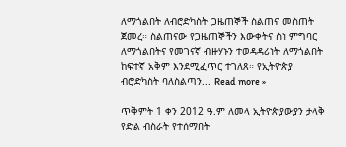ለማጎልበት ለብሮድካስት ጋዜጠኞች ስልጠና መስጠት ጀመረ። ስልጠናው የጋዜጠኞችን እውቀትና ስነ ምግባር ለማጎልበትና የመገናኛ ብዙሃኑን ተወዳዳሪነት ለማጎልበት ከፍተኛ አቅም እንደሚፈጥር ተገለጸ። የኢትዮጵያ ብሮድካስት ባለስልጣን... Read more »

ጥቅምት 1 ቀን 2012 ዓ.ም ለመላ ኢትዮጵያውያን ታላቅ የድል ብስራት የተሰማበት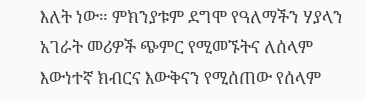እለት ነው። ምክንያቱም ደግሞ የዓለማችን ሃያላን አገራት መሪዎች ጭምር የሚመኙትና ለሰላም እውነተኛ ክብርና እውቅናን የሚሰጠው የሰላም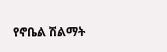የኖቤል ሽልማት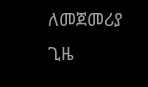ለመጀመሪያ ጊዜ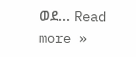ወደ... Read more »